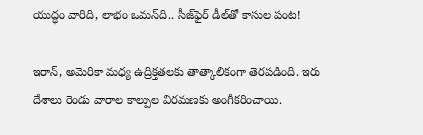యుద్ధం వారిది, లాభం ఒమన్‌ది.. సీజ్‌ఫైర్ డీల్‌తో కాసుల పంట!

ఇరాన్, అమెరికా మధ్య ఉద్రిక్తతలకు తాత్కాలికంగా తెరపడింది. ఇరు దేశాలు రెండు వారాల కాల్పుల విరమణకు అంగీకరించాయి.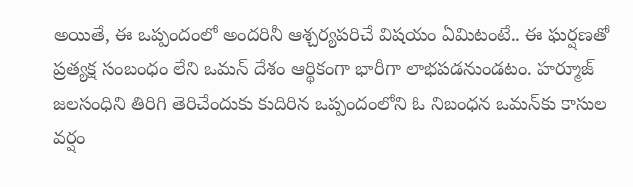అయితే, ఈ ఒప్పందంలో అందరినీ ఆశ్చర్యపరిచే విషయం ఏమిటంటే.. ఈ ఘర్షణతో ప్రత్యక్ష సంబంధం లేని ఒమన్ దేశం ఆర్థికంగా భారీగా లాభపడనుండటం. హర్మూజ్ జలసంధిని తిరిగి తెరిచేందుకు కుదిరిన ఒప్పందంలోని ఓ నిబంధన ఒమన్‌కు కాసుల వర్షం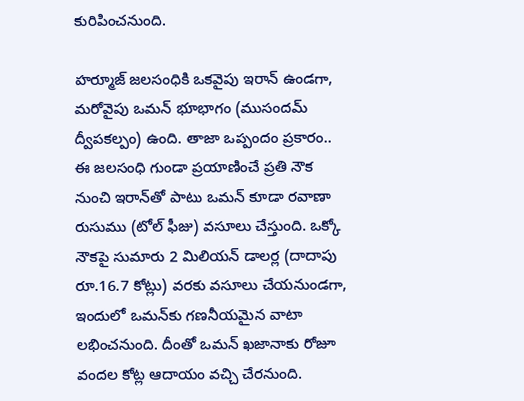కురిపించనుంది.

హర్మూజ్ జలసంధికి ఒకవైపు ఇరాన్ ఉండగా, మరోవైపు ఒమన్ భూభాగం (ముసందమ్ ద్వీపకల్పం) ఉంది. తాజా ఒప్పందం ప్రకారం.. ఈ జలసంధి గుండా ప్రయాణించే ప్రతి నౌక నుంచి ఇరాన్‌తో పాటు ఒమన్ కూడా రవాణా రుసుము (టోల్ ఫీజు) వసూలు చేస్తుంది. ఒక్కో నౌకపై సుమారు 2 మిలియన్ డాలర్ల (దాదాపు రూ.16.7 కోట్లు) వరకు వసూలు చేయనుండగా, ఇందులో ఒమన్‌కు గణనీయమైన వాటా లభించనుంది. దీంతో ఒమన్ ఖజానాకు రోజూ వందల కోట్ల ఆదాయం వచ్చి చేరనుంది.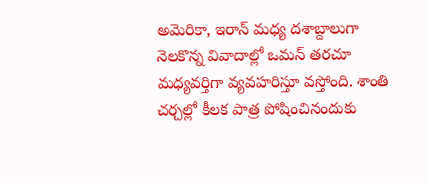అమెరికా, ఇరాన్ మధ్య దశాబ్దాలుగా నెలకొన్న వివాదాల్లో ఒమన్ తరచూ మధ్యవర్తిగా వ్యవహరిస్తూ వస్తోంది. శాంతి చర్చల్లో కీలక పాత్ర పోషించినందుకు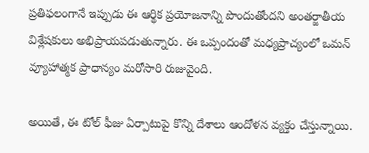ప్రతిఫలంగానే ఇప్పుడు ఈ ఆర్థిక ప్రయోజనాన్ని పొందుతోందని అంతర్జాతీయ విశ్లేషకులు అభిప్రాయపడుతున్నారు. ఈ ఒప్పందంతో మధ్యప్రాచ్యంలో ఒమన్ వ్యూహాత్మక ప్రాధాన్యం మరోసారి రుజువైంది.

అయితే, ఈ టోల్ ఫీజు ఏర్పాటుపై కొన్ని దేశాలు ఆందోళన వ్యక్తం చేస్తున్నాయి.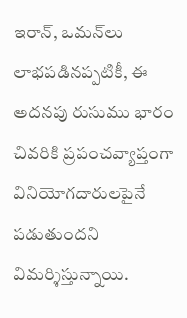ఇరాన్, ఒమన్‌లు లాభపడినప్పటికీ, ఈ అదనపు రుసుము భారం చివరికి ప్రపంచవ్యాప్తంగా వినియోగదారులపైనే పడుతుందని విమర్శిస్తున్నాయి.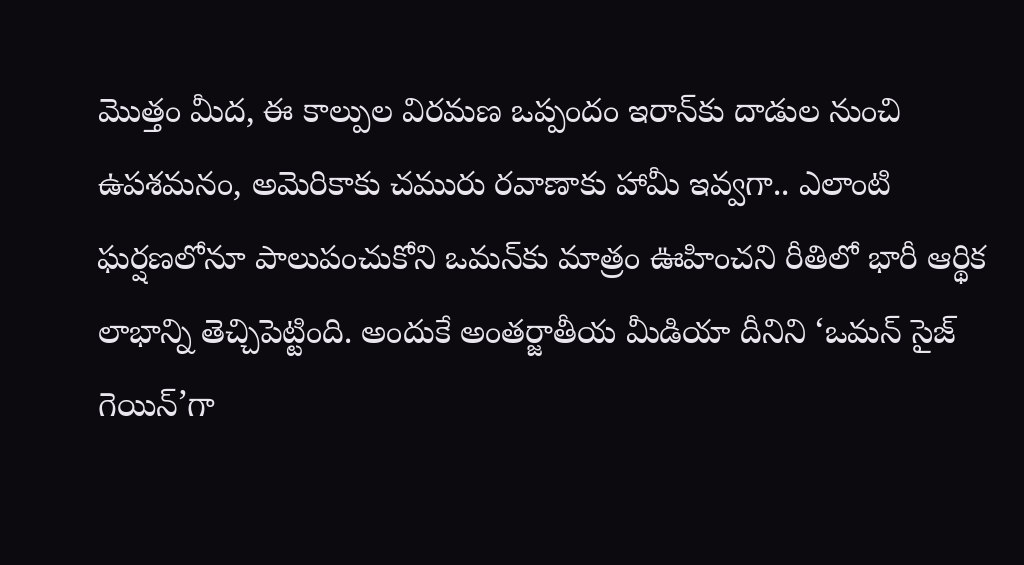మొత్తం మీద, ఈ కాల్పుల విరమణ ఒప్పందం ఇరాన్‌కు దాడుల నుంచి ఉపశమనం, అమెరికాకు చమురు రవాణాకు హామీ ఇవ్వగా.. ఎలాంటి ఘర్షణలోనూ పాలుపంచుకోని ఒమన్‌కు మాత్రం ఊహించని రీతిలో భారీ ఆర్థిక లాభాన్ని తెచ్చిపెట్టింది. అందుకే అంతర్జాతీయ మీడియా దీనిని ‘ఒమన్ సైజ్ గెయిన్’గా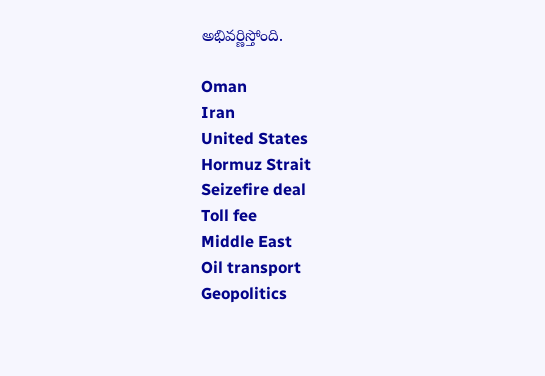అభివర్ణిస్తోంది.

Oman
Iran
United States
Hormuz Strait
Seizefire deal
Toll fee
Middle East
Oil transport
Geopolitics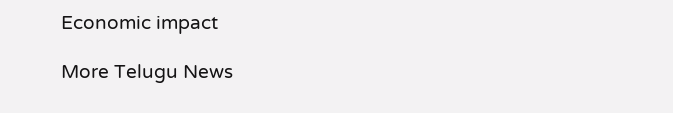Economic impact

More Telugu News